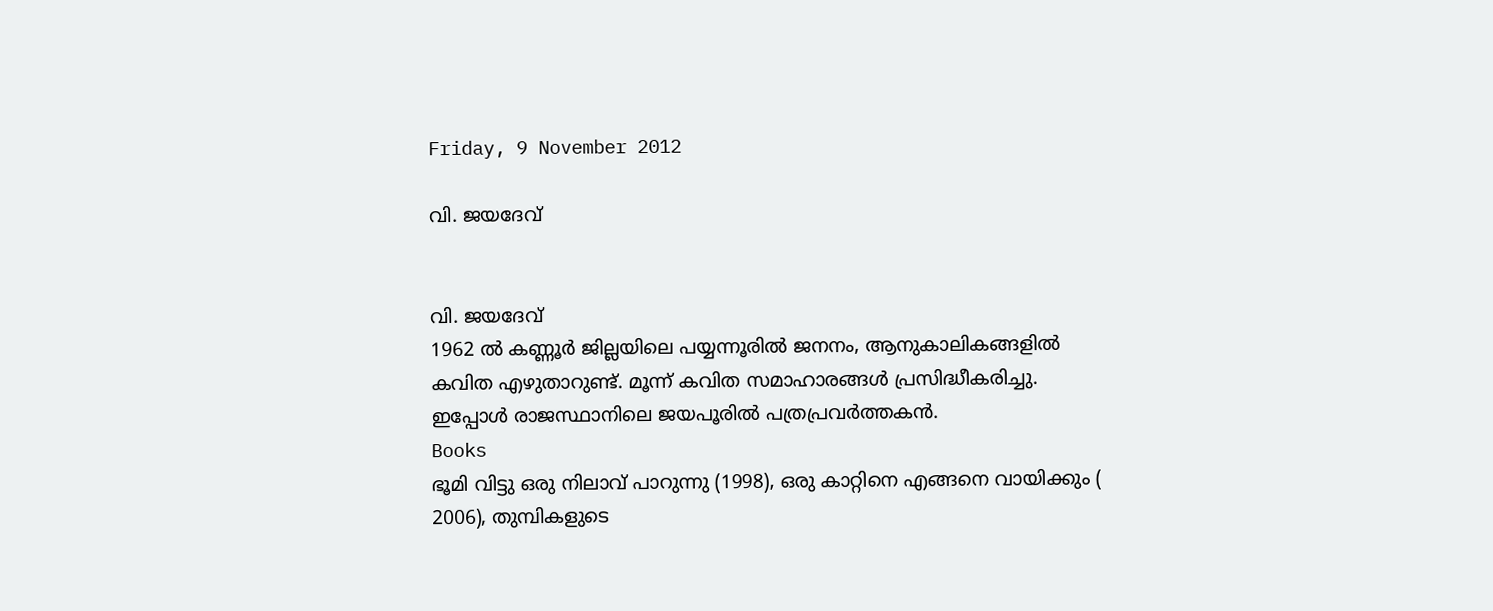Friday, 9 November 2012

വി. ജയദേവ്


വി. ജയദേവ്
1962 ല്‍ കണ്ണൂര്‍ ജില്ലയിലെ പയ്യന്നൂരില്‍ ജനനം, ആനുകാലികങ്ങളില്‍ കവിത എഴുതാറുണ്ട്. മൂന്ന് കവിത സമാഹാരങ്ങള്‍ പ്രസിദ്ധീകരിച്ചു. ഇപ്പോള്‍ രാജസ്ഥാനിലെ ജയപൂരില്‍ പത്രപ്രവര്‍ത്തകന്‍.
Books
ഭൂമി വിട്ടു ഒരു നിലാവ് പാറുന്നു (1998), ഒരു കാറ്റിനെ എങ്ങനെ വായിക്കും ( 2006), തുമ്പികളുടെ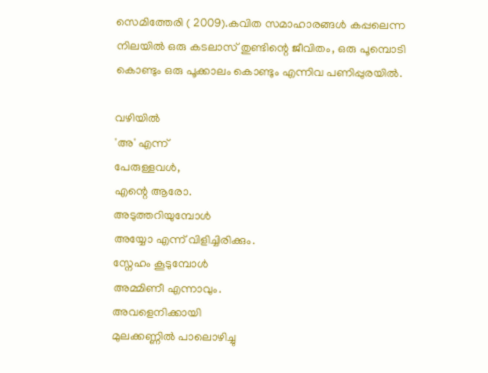സെമിത്തേരി ( 2009).കവിത സമാഹാരങ്ങള്‍ കപ്പലെന്ന നിലയില്‍ ഒരു കടലാസ് തുണ്ടിന്റെ ജീവിതം, ഒരു പൂമ്പൊടി കൊണ്ടും ഒരു പൂക്കാലം കൊണ്ടും എന്നിവ പണിപ്പുരയില്‍.

വഴിയില്‍
'അ' എന്ന്
പേരുള്ളവള്‍,
എന്റെ ആരോ.
അടുത്തറിയുമ്പോള്‍
അയ്യോ എന്ന് വിളിച്ചിരിക്കും.
സ്നേഹം കൂടുമ്പോള്‍
അമ്മിണീ എന്നാവും.
അവളെനിക്കായി
മുലക്കണ്ണില്‍ പാലൊഴിച്ചു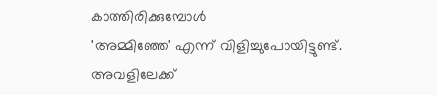കാത്തിരിക്കുമ്പോള്‍
'അമ്മിഞ്ഞേ' എന്ന് വിളിച്ചുപോയിട്ടുണ്ട്.
അവളിലേക്ക്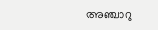അഞ്ചാറു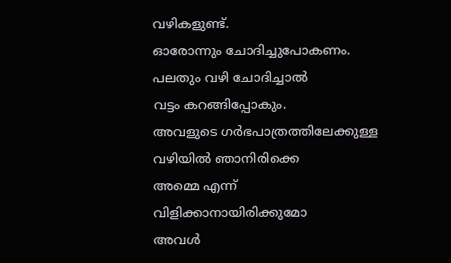വഴികളുണ്ട്.
ഓരോന്നും ചോദിച്ചുപോകണം.
പലതും വഴി ചോദിച്ചാല്‍
വട്ടം കറങ്ങിപ്പോകും.
അവളുടെ ഗര്‍ഭപാത്രത്തിലേക്കുള്ള
വഴിയില്‍ ഞാനിരിക്കെ
അമ്മെ എന്ന്
വിളിക്കാനായിരിക്കുമോ
അവള്‍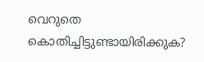വെറുതെ
കൊതിച്ചിട്ടുണ്ടായിരിക്കുക?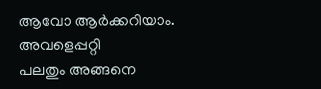ആവോ ആര്‍ക്കറിയാം.
അവളെപ്പറ്റി
പലതും അങ്ങനെ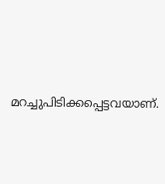മറച്ചുപിടിക്കപ്പെട്ടവയാണ്.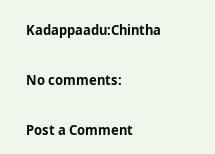Kadappaadu:Chintha

No comments:

Post a Comment